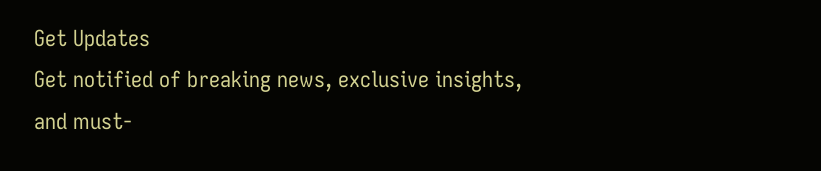Get Updates
Get notified of breaking news, exclusive insights, and must-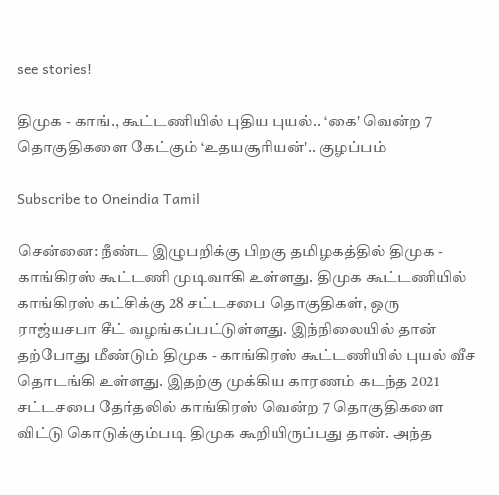see stories!

திமுக - காங்., கூட்டணியில் புதிய புயல்.. ‘கை' வென்ற 7 தொகுதிகளை கேட்கும் ‘உதயசூரியன்'.. குழப்பம்

Subscribe to Oneindia Tamil

சென்னை: நீண்ட இழுபறிக்கு பிறகு தமிழகத்தில் திமுக - காங்கிரஸ் கூட்டணி முடிவாகி உள்ளது. திமுக கூட்டணியில் காங்கிரஸ் கட்சிக்கு 28 சட்டசபை தொகுதிகள், ஒரு ராஜ்யசபா சீட் வழங்கப்பட்டுள்ளது. இந்நிலையில் தான் தற்போது மீண்டும் திமுக - காங்கிரஸ் கூட்டணியில் புயல் வீச தொடங்கி உள்ளது. இதற்கு முக்கிய காரணம் கடந்த 2021 சட்டசபை தேர்தலில் காங்கிரஸ் வென்ற 7 தொகுதிகளை விட்டு கொடுக்கும்படி திமுக கூறியிருப்பது தான். அந்த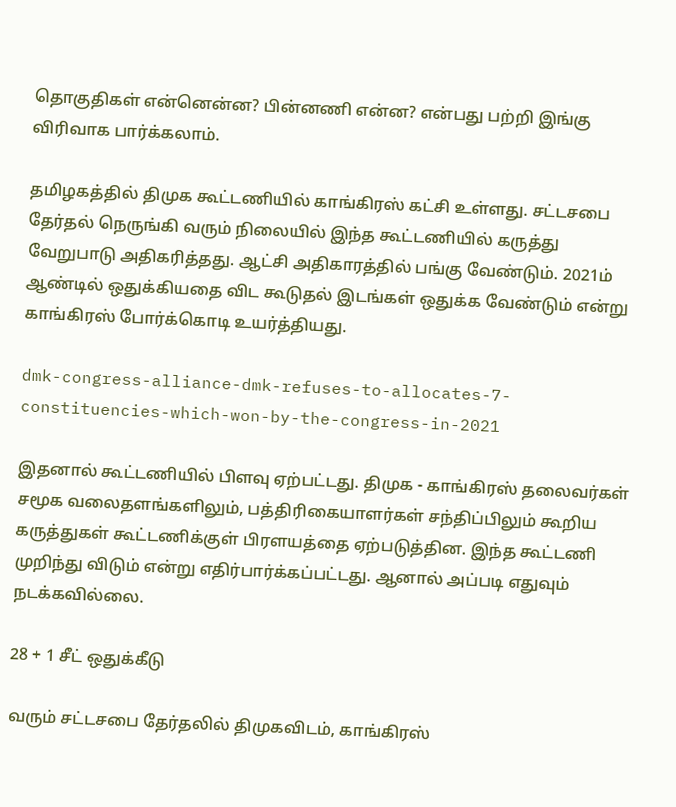தொகுதிகள் என்னென்ன? பின்னணி என்ன? என்பது பற்றி இங்கு விரிவாக பார்க்கலாம்.

தமிழகத்தில் திமுக கூட்டணியில் காங்கிரஸ் கட்சி உள்ளது. சட்டசபை தேர்தல் நெருங்கி வரும் நிலையில் இந்த கூட்டணியில் கருத்து வேறுபாடு அதிகரித்தது. ஆட்சி அதிகாரத்தில் பங்கு வேண்டும். 2021ம் ஆண்டில் ஒதுக்கியதை விட கூடுதல் இடங்கள் ஒதுக்க வேண்டும் என்று காங்கிரஸ் போர்க்கொடி உயர்த்தியது.

dmk-congress-alliance-dmk-refuses-to-allocates-7-constituencies-which-won-by-the-congress-in-2021

இதனால் கூட்டணியில் பிளவு ஏற்பட்டது. திமுக - காங்கிரஸ் தலைவர்கள் சமூக வலைதளங்களிலும், பத்திரிகையாளர்கள் சந்திப்பிலும் கூறிய கருத்துகள் கூட்டணிக்குள் பிரளயத்தை ஏற்படுத்தின. இந்த கூட்டணி முறிந்து விடும் என்று எதிர்பார்க்கப்பட்டது. ஆனால் அப்படி எதுவும் நடக்கவில்லை.

28 + 1 சீட் ஒதுக்கீடு

வரும் சட்டசபை தேர்தலில் திமுகவிடம், காங்கிரஸ்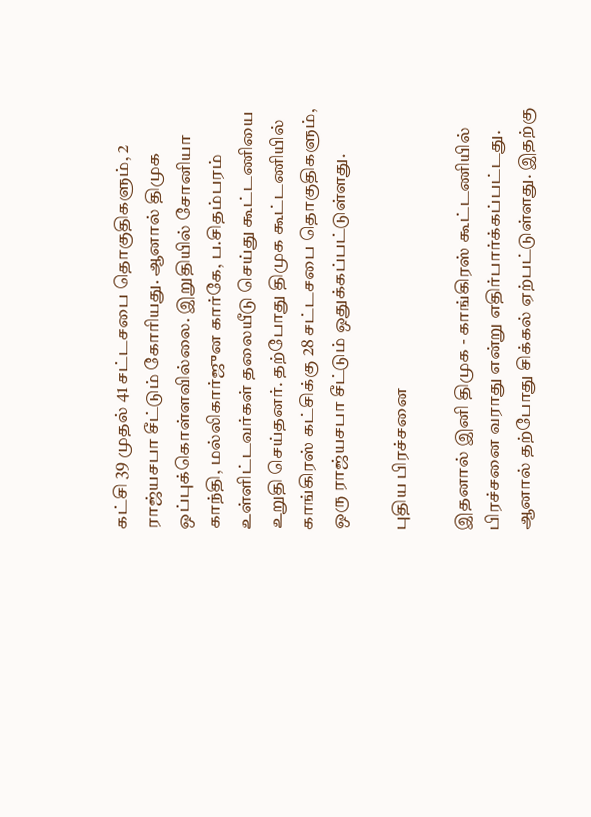கட்சி 39 முதல் 41 சட்டசபை தொகுதிகளும், 2 ராஜ்யசபா சீட்டும் கோரியது. ஆனால் திமுக ஒப்புக்கொள்ளவில்லை. இறுதியில் சோனியா காந்தி, மல்லிகார்ஜுன கார்கே, ப.சிதம்பரம் உள்ளிட்டவர்கள் தலையீடு செய்து கூட்டணியை உறுதி செய்தனர். தற்போது திமுக கூட்டணியில் காங்கிரஸ் கட்சிக்கு 28 சட்டசபை தொகுதிகளும், ஒரு ராஜ்யசபா சீட்டும் ஒதுக்கப்பட்டுள்ளது.

புதிய பிரச்சனை

இதனால் இனி திமுக - காங்கிரஸ் கூட்டணியில் பிரச்சனை வராது என்று எதிர்பார்க்கப்பட்டது. ஆனால் தற்போது சிக்கல் ஏற்பட்டுள்ளது. இதற்கு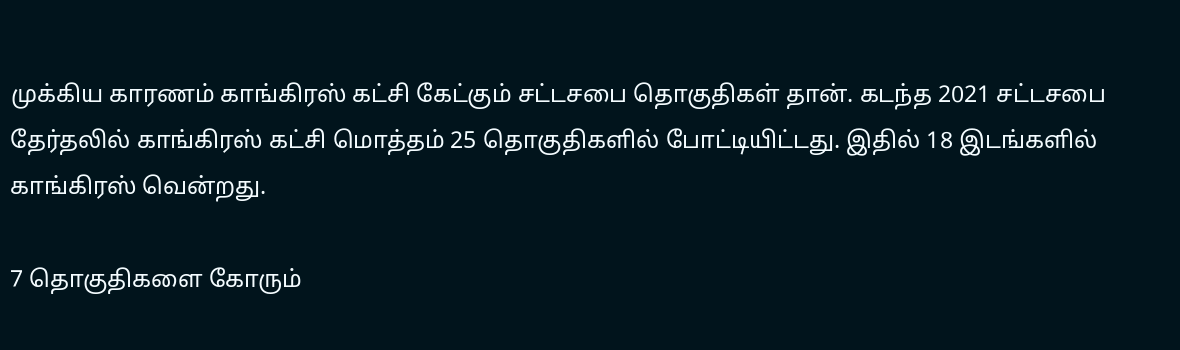முக்கிய காரணம் காங்கிரஸ் கட்சி கேட்கும் சட்டசபை தொகுதிகள் தான். கடந்த 2021 சட்டசபை தேர்தலில் காங்கிரஸ் கட்சி மொத்தம் 25 தொகுதிகளில் போட்டியிட்டது. இதில் 18 இடங்களில் காங்கிரஸ் வென்றது.

7 தொகுதிகளை கோரும்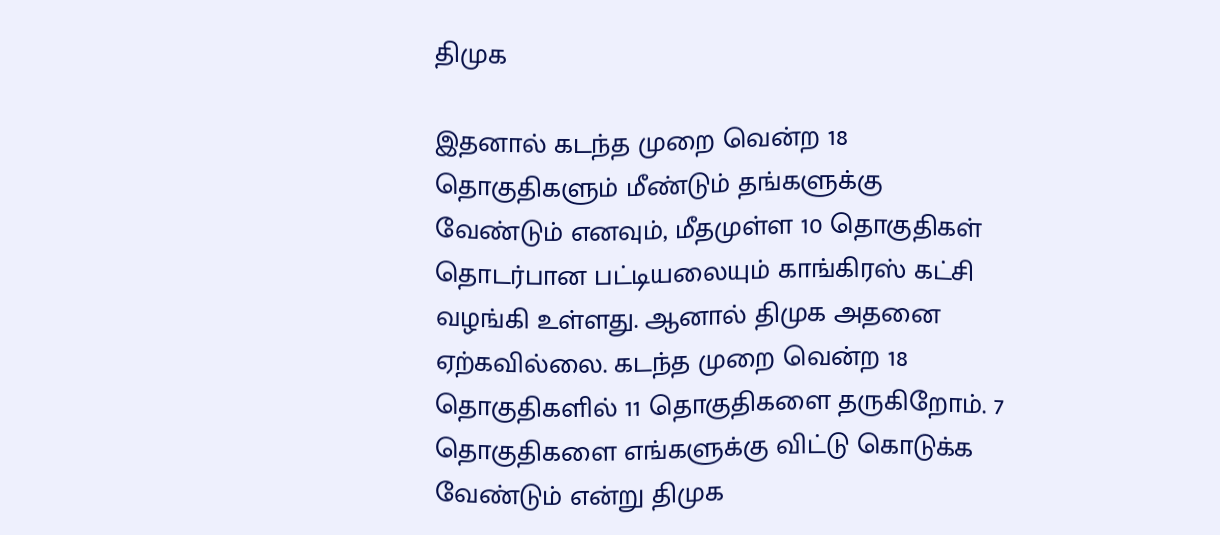திமுக

இதனால் கடந்த முறை வென்ற 18 தொகுதிகளும் மீண்டும் தங்களுக்கு வேண்டும் எனவும், மீதமுள்ள 10 தொகுதிகள் தொடர்பான பட்டியலையும் காங்கிரஸ் கட்சி வழங்கி உள்ளது. ஆனால் திமுக அதனை ஏற்கவில்லை. கடந்த முறை வென்ற 18 தொகுதிகளில் 11 தொகுதிகளை தருகிறோம். 7 தொகுதிகளை எங்களுக்கு விட்டு கொடுக்க வேண்டும் என்று திமுக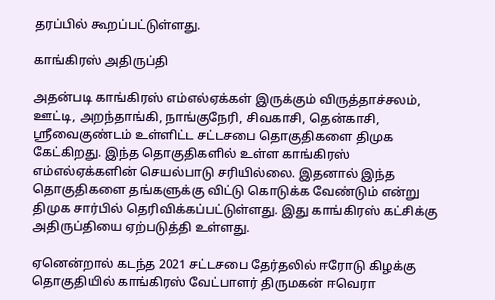தரப்பில் கூறப்பட்டுள்ளது.

காங்கிரஸ் அதிருப்தி

அதன்படி காங்கிரஸ் எம்எல்ஏக்கள் இருக்கும் விருத்தாச்சலம், ஊட்டி, அறந்தாங்கி, நாங்குநேரி, சிவகாசி, தென்காசி, ஸ்ரீவைகுண்டம் உள்ளிட்ட சட்டசபை தொகுதிகளை திமுக கேட்கிறது. இந்த தொகுதிகளில் உள்ள காங்கிரஸ் எம்எல்ஏக்களின் செயல்பாடு சரியில்லை. இதனால் இந்த தொகுதிகளை தங்களுக்கு விட்டு கொடுக்க வேண்டும் என்று திமுக சார்பில் தெரிவிக்கப்பட்டுள்ளது. இது காங்கிரஸ் கட்சிக்கு அதிருப்தியை ஏற்படுத்தி உள்ளது.

ஏனென்றால் கடந்த 2021 சட்டசபை தேர்தலில் ஈரோடு கிழக்கு தொகுதியில் காங்கிரஸ் வேட்பாளர் திருமகன் ஈவெரா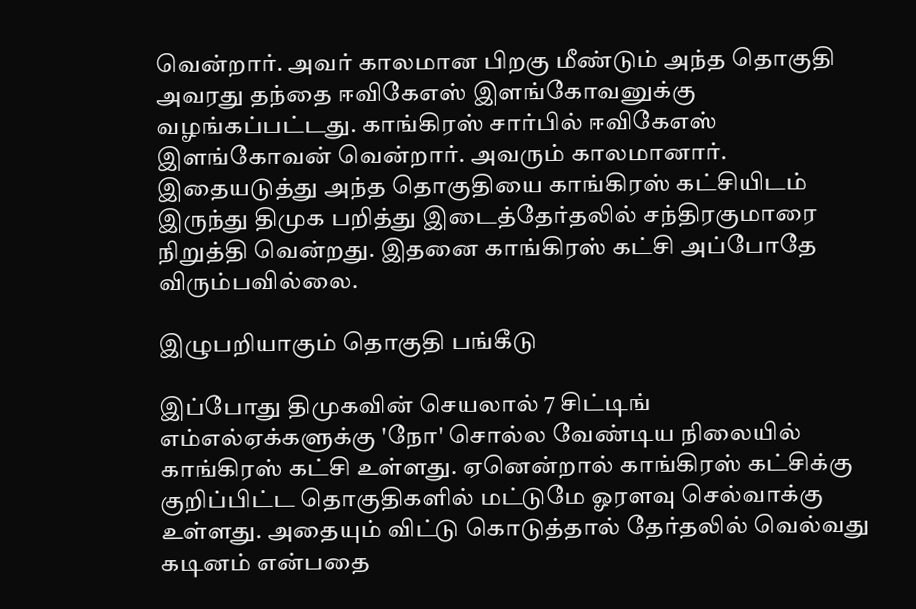வென்றார். அவர் காலமான பிறகு மீண்டும் அந்த தொகுதி அவரது தந்தை ஈவிகேஎஸ் இளங்கோவனுக்கு வழங்கப்பட்டது. காங்கிரஸ் சார்பில் ஈவிகேஎஸ் இளங்கோவன் வென்றார். அவரும் காலமானார். இதையடுத்து அந்த தொகுதியை காங்கிரஸ் கட்சியிடம் இருந்து திமுக பறித்து இடைத்தேர்தலில் சந்திரகுமாரை நிறுத்தி வென்றது. இதனை காங்கிரஸ் கட்சி அப்போதே விரும்பவில்லை.

இழுபறியாகும் தொகுதி பங்கீடு

இப்போது திமுகவின் செயலால் 7 சிட்டிங் எம்எல்ஏக்களுக்கு 'நோ' சொல்ல வேண்டிய நிலையில் காங்கிரஸ் கட்சி உள்ளது. ஏனென்றால் காங்கிரஸ் கட்சிக்கு குறிப்பிட்ட தொகுதிகளில் மட்டுமே ஓரளவு செல்வாக்கு உள்ளது. அதையும் விட்டு கொடுத்தால் தேர்தலில் வெல்வது கடினம் என்பதை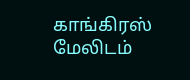காங்கிரஸ் மேலிடம்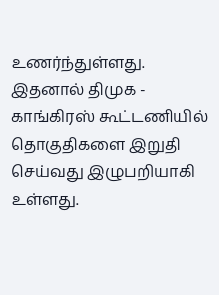உணர்ந்துள்ளது. இதனால் திமுக - காங்கிரஸ் கூட்டணியில் தொகுதிகளை இறுதி செய்வது இழுபறியாகி உள்ளது.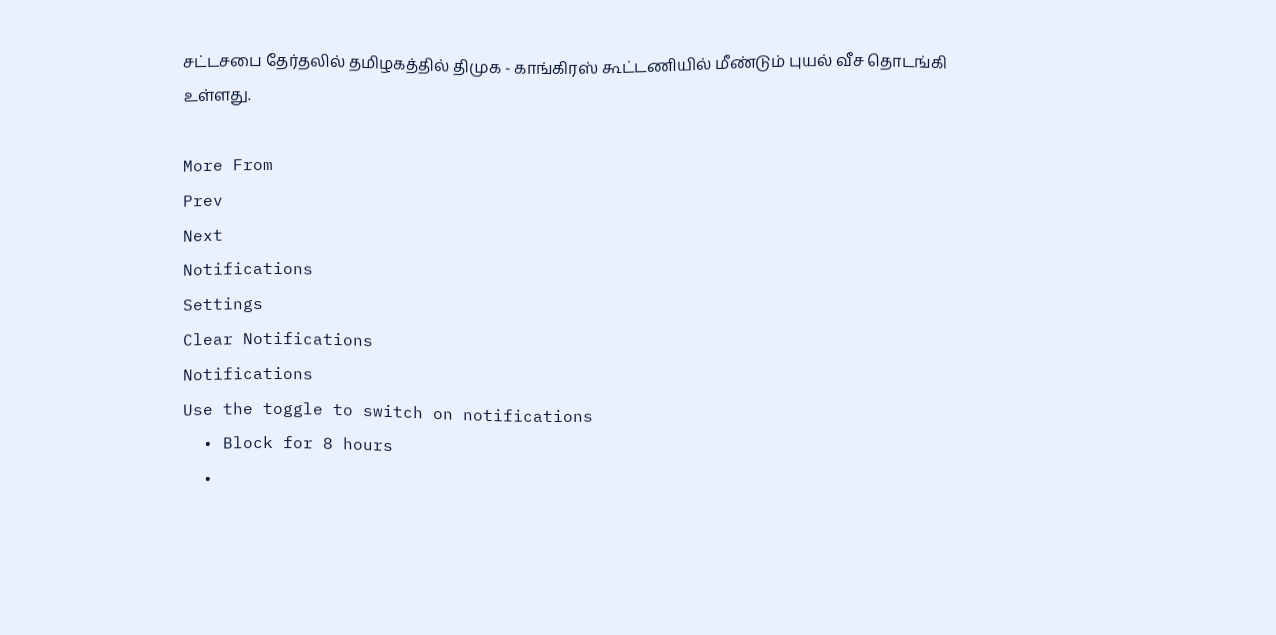சட்டசபை தேர்தலில் தமிழகத்தில் திமுக - காங்கிரஸ் கூட்டணியில் மீண்டும் புயல் வீச தொடங்கி உள்ளது.

More From
Prev
Next
Notifications
Settings
Clear Notifications
Notifications
Use the toggle to switch on notifications
  • Block for 8 hours
  •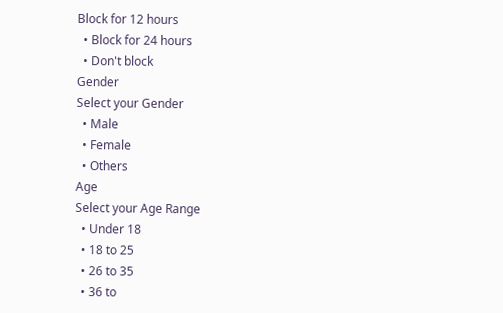Block for 12 hours
  • Block for 24 hours
  • Don't block
Gender
Select your Gender
  • Male
  • Female
  • Others
Age
Select your Age Range
  • Under 18
  • 18 to 25
  • 26 to 35
  • 36 to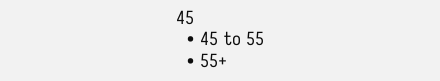45
  • 45 to 55
  • 55+